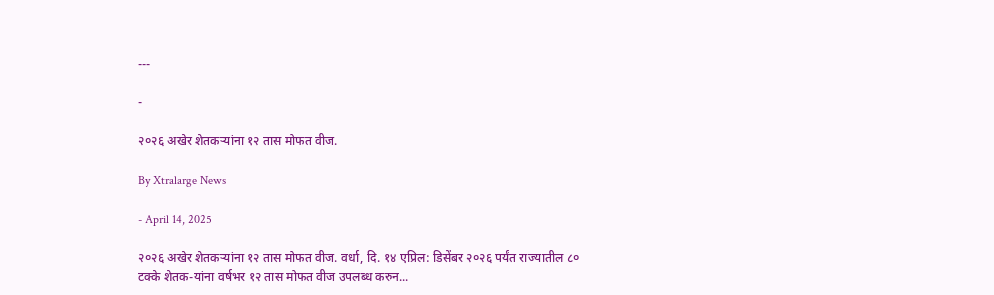---

-

२०२६ अखेर शेतकऱ्यांना १२ तास मोफत वीज.

By Xtralarge News

- April 14, 2025

२०२६ अखेर शेतकऱ्यांना १२ तास मोफत वीज. वर्धा, दि. १४ एप्रिल: डिसेंबर २०२६ पर्यंत राज्यातील ८० टक्के शेतक-यांना वर्षभर १२ तास मोफत वीज उपलब्ध करुन...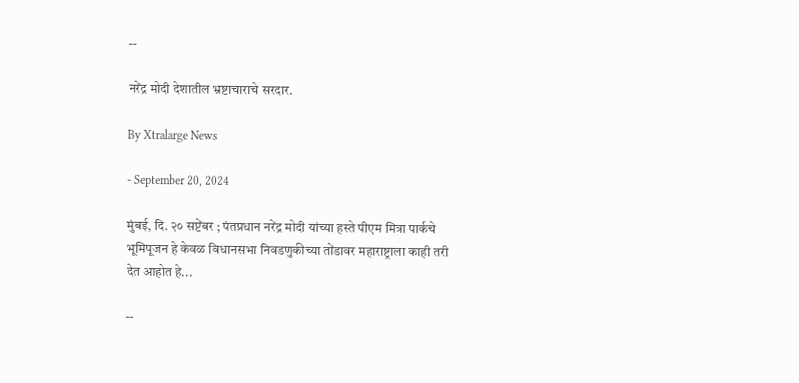--

नरेंद्र मोदी देशातील भ्रष्टाचाराचे सरदार.

By Xtralarge News

- September 20, 2024

मुंबई, दि. २० सप्टेंबर ; पंतप्रधान नरेंद्र मोदी यांच्या हस्ते पीएम मित्रा पार्कचे भूमिपूजन हे केवळ विधानसभा निवडणुकीच्या तोंडावर महाराष्ट्राला काही तरी देत आहोत हे...

--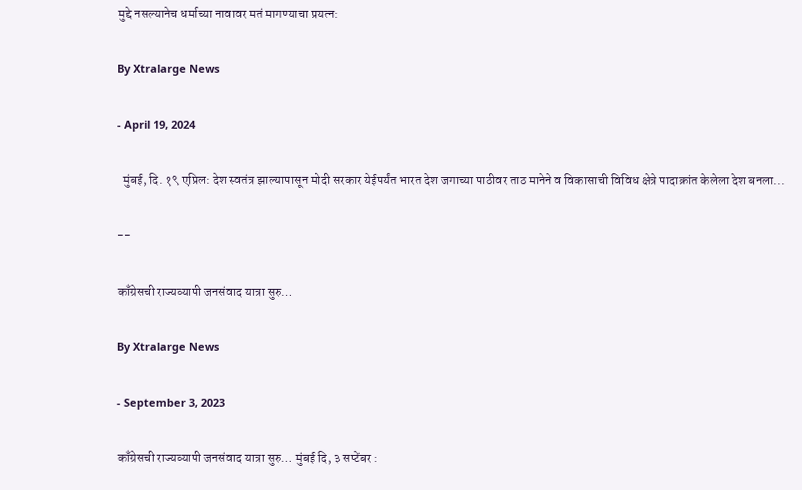मुद्दे नसल्यानेच धर्माच्या नावावर मतं मागण्याचा प्रयत्न:

By Xtralarge News

- April 19, 2024

  मुंबई, दि. १९ एप्रिल: देश स्वतंत्र झाल्यापासून मोदी सरकार येईपर्यंत भारत देश जगाच्या पाठीवर ताठ मानेने व विकासाची विविध क्षेत्रे पादाक्रांत केलेला देश बनला...

--

काँग्रेसची राज्यव्यापी जनसंवाद यात्रा सुरु…

By Xtralarge News

- September 3, 2023

काँग्रेसची राज्यव्यापी जनसंवाद यात्रा सुरु… मुंबई दि, ३ सप्टेंबर :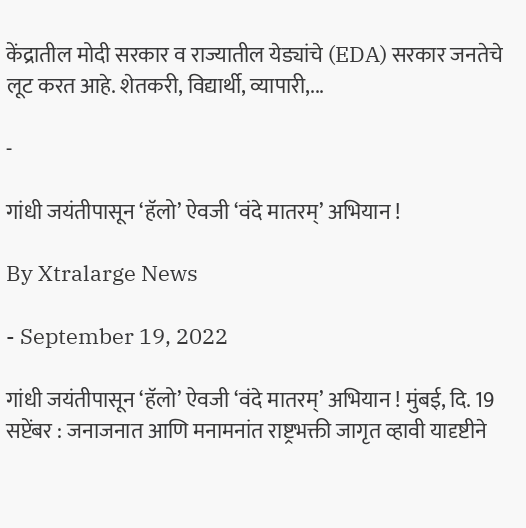केंद्रातील मोदी सरकार व राज्यातील येड्यांचे (EDA) सरकार जनतेचे लूट करत आहे. शेतकरी, विद्यार्थी, व्यापारी,...

-

गांधी जयंतीपासून ‘हॅलो’ ऐवजी ‘वंदे मातरम्’ अभियान !

By Xtralarge News

- September 19, 2022

गांधी जयंतीपासून ‘हॅलो’ ऐवजी ‘वंदे मातरम्’ अभियान ! मुंबई, दि. 19 सप्टेंबर : जनाजनात आणि मनामनांत राष्ट्रभक्ती जागृत व्हावी यादृष्टीने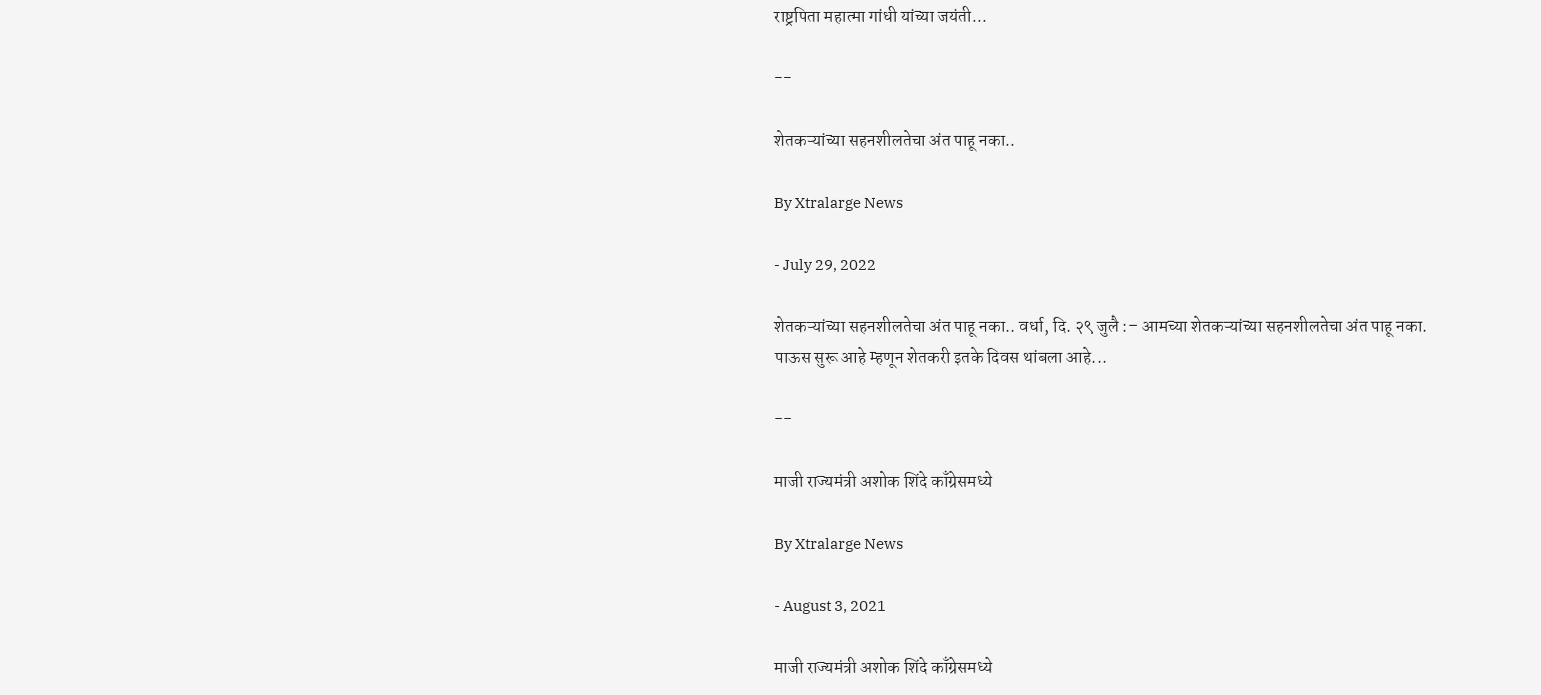राष्ट्रपिता महात्मा गांधी यांच्या जयंती...

--

शेतकऱ्यांच्या सहनशीलतेचा अंत पाहू नका..

By Xtralarge News

- July 29, 2022

शेतकऱ्यांच्या सहनशीलतेचा अंत पाहू नका.. वर्धा, दि. २९ जुलै :– आमच्या शेतकऱ्यांच्या सहनशीलतेचा अंत पाहू नका. पाऊस सुरू आहे म्हणून शेतकरी इतके दिवस थांबला आहे...

--

माजी राज्यमंत्री अशोक शिंदे काँग्रेसमध्ये

By Xtralarge News

- August 3, 2021

माजी राज्यमंत्री अशोक शिंदे काँग्रेसमध्ये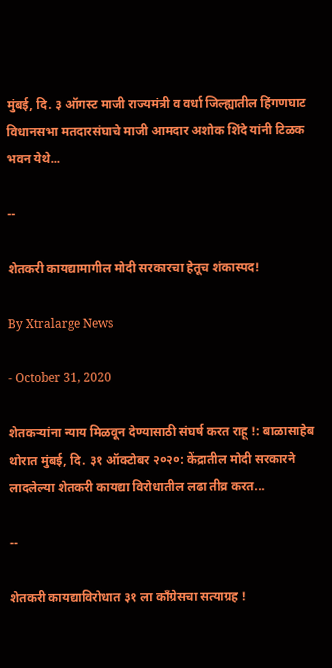मुंबई, दि. ३ ऑगस्ट माजी राज्यमंत्री व वर्धा जिल्ह्यातील हिंगणघाट विधानसभा मतदारसंघाचे माजी आमदार अशोक शिंदे यांनी टिळक भवन येथे...

--

शेतकरी कायद्यामागील मोदी सरकारचा हेतूच शंकास्पद!

By Xtralarge News

- October 31, 2020

शेतकऱ्यांना न्याय मिळवून देण्यासाठी संघर्ष करत राहू !: बाळासाहेब थोरात मुंबई, दि. ३१ ऑक्टोबर २०२०: केंद्रातील मोदी सरकारने लादलेल्या शेतकरी कायद्या विरोधातील लढा तीव्र करत...

--

शेतकरी कायद्याविरोधात ३१ ला काँग्रेसचा सत्याग्रह !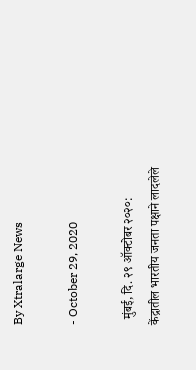By Xtralarge News

- October 29, 2020

  मुंबई, दि. २९ ऑक्टोबर २०२०: केंद्रातील भारतीय जनता पक्षाने लादलेले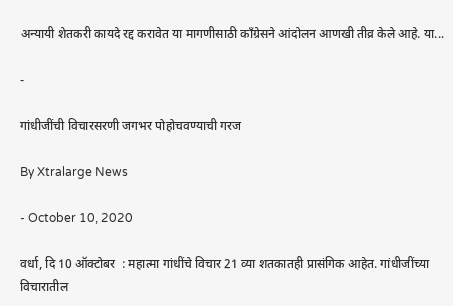अन्यायी शेतकरी कायदे रद्द करावेत या मागणीसाठी काँग्रेसने आंदोलन आणखी तीव्र केले आहे. या...

-

गांधीजींची विचारसरणी जगभर पोहोचवण्याची गरज

By Xtralarge News

- October 10, 2020

वर्धा, दि 10 ऑक्टोबर  : महात्मा गांधींचे विचार 21 व्या शतकातही प्रासंगिक आहेत. गांधीजींच्या विचारातील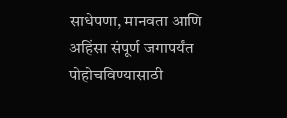साधेपणा, मानवता आणि अहिंसा संपूर्ण जगापर्यंत पोहोचविण्यासाठी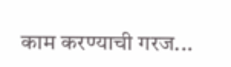काम करण्याची गरज...